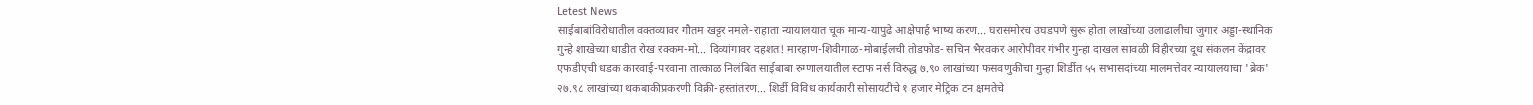Letest News
साईबाबांविरोधातील वक्तव्यावर गौतम खट्टर नमले-राहाता न्यायालयात चूक मान्य-यापुढे आक्षेपार्ह भाष्य करण... घरासमोरच उघडपणे सुरू होता लाखोंच्या उलाढालीचा जुगार अड्डा-स्थानिक गुन्हे शाखेच्या धाडीत रोख रक्कम-मो... दिव्यांगावर दहशत! मारहाण-शिवीगाळ-मोबाईलची तोडफोड- सचिन भैरवकर आरोपीवर गंभीर गुन्हा दाखल सावळी विहीरच्या दूध संकलन केंद्रावर एफडीएची धडक कारवाई-परवाना तात्काळ निलंबित साईबाबा रुग्णालयातील स्टाफ नर्स विरुद्ध ७.९० लाखांच्या फसवणुकीचा गुन्हा शिर्डीत ५५ सभासदांच्या मालमत्तेवर न्यायालयाचा 'ब्रेक' २७.९८ लाखांच्या थकबाकीप्रकरणी विक्री-हस्तांतरण... शिर्डी विविध कार्यकारी सोसायटीचे १ हजार मेट्रिक टन क्षमतेचे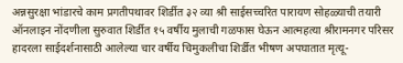अन्नसुरक्षा भांडारचे काम प्रगतीपथावर शिर्डीत ३२ व्या श्री साईसच्चरित पारायण सोहळ्याची तयारी ऑनलाइन नोंदणीला सुरुवात शिर्डीत १५ वर्षीय मुलाची गळफास घेऊन आत्महत्या श्रीरामनगर परिसर हादरला साईदर्शनासाठी आलेल्या चार वर्षीय चिमुकलीचा शिर्डीत भीषण अपघातात मृत्यू-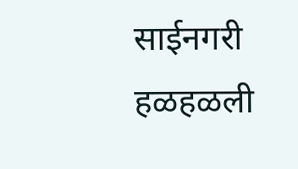साईनगरी हळहळली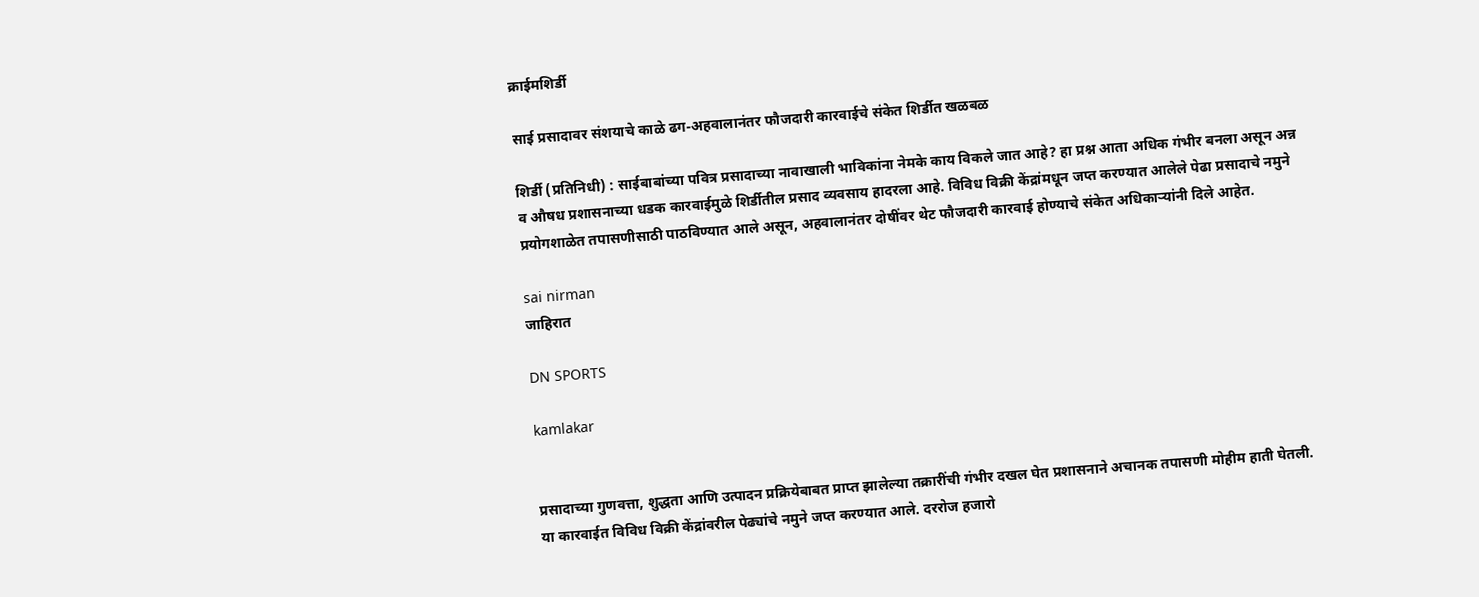क्राईमशिर्डी

साई प्रसादावर संशयाचे काळे ढग-अहवालानंतर फौजदारी कारवाईचे संकेत शिर्डीत खळबळ

शिर्डी (प्रतिनिधी) : साईबाबांच्या पवित्र प्रसादाच्या नावाखाली भाविकांना नेमके काय विकले जात आहे? हा प्रश्न आता अधिक गंभीर बनला असून अन्न व औषध प्रशासनाच्या धडक कारवाईमुळे शिर्डीतील प्रसाद व्यवसाय हादरला आहे. विविध विक्री केंद्रांमधून जप्त करण्यात आलेले पेढा प्रसादाचे नमुने प्रयोगशाळेत तपासणीसाठी पाठविण्यात आले असून, अहवालानंतर दोषींवर थेट फौजदारी कारवाई होण्याचे संकेत अधिकाऱ्यांनी दिले आहेत.

sai nirman
जाहिरात

DN SPORTS

kamlakar


प्रसादाच्या गुणवत्ता, शुद्धता आणि उत्पादन प्रक्रियेबाबत प्राप्त झालेल्या तक्रारींची गंभीर दखल घेत प्रशासनाने अचानक तपासणी मोहीम हाती घेतली. या कारवाईत विविध विक्री केंद्रांवरील पेढ्यांचे नमुने जप्त करण्यात आले. दररोज हजारो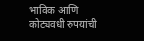भाविक आणि कोट्यवधी रुपयांची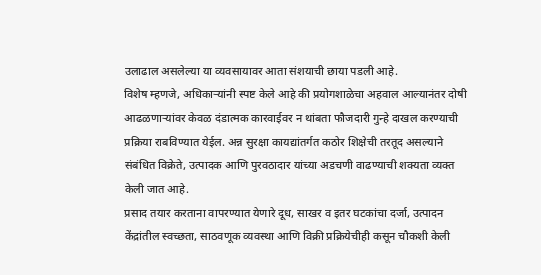उलाढाल असलेल्या या व्यवसायावर आता संशयाची छाया पडली आहे.
विशेष म्हणजे, अधिकाऱ्यांनी स्पष्ट केले आहे की प्रयोगशाळेचा अहवाल आल्यानंतर दोषी आढळणाऱ्यांवर केवळ दंडात्मक कारवाईवर न थांबता फौजदारी गुन्हे दाखल करण्याची प्रक्रिया राबविण्यात येईल. अन्न सुरक्षा कायद्यांतर्गत कठोर शिक्षेची तरतूद असल्याने संबंधित विक्रेते, उत्पादक आणि पुरवठादार यांच्या अडचणी वाढण्याची शक्यता व्यक्त केली जात आहे.
प्रसाद तयार करताना वापरण्यात येणारे दूध, साखर व इतर घटकांचा दर्जा, उत्पादन केंद्रांतील स्वच्छता, साठवणूक व्यवस्था आणि विक्री प्रक्रियेचीही कसून चौकशी केली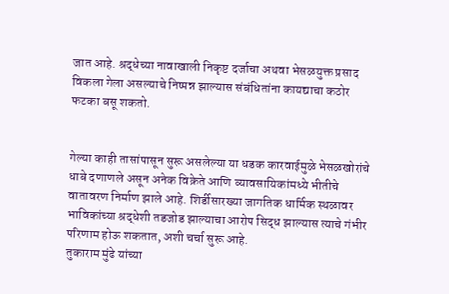जात आहे. श्रद्धेच्या नावाखाली निकृष्ट दर्जाचा अथवा भेसळयुक्त प्रसाद विकला गेला असल्याचे निष्पन्न झाल्यास संबंधितांना कायद्याचा कठोर फटका बसू शकतो.


गेल्या काही तासांपासून सुरू असलेल्या या धडक कारवाईमुळे भेसळखोरांचे धाबे दणाणले असून अनेक विक्रेते आणि व्यावसायिकांमध्ये भीतीचे वातावरण निर्माण झाले आहे. शिर्डीसारख्या जागतिक धार्मिक स्थळावर भाविकांच्या श्रद्धेशी तडजोड झाल्याचा आरोप सिद्ध झाल्यास त्याचे गंभीर परिणाम होऊ शकतात, अशी चर्चा सुरू आहे.
तुकाराम मुंढे यांच्या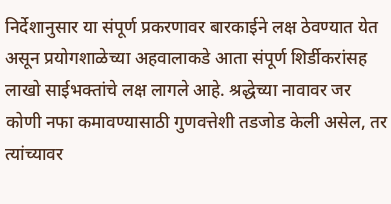निर्देशानुसार या संपूर्ण प्रकरणावर बारकाईने लक्ष ठेवण्यात येत असून प्रयोगशाळेच्या अहवालाकडे आता संपूर्ण शिर्डीकरांसह लाखो साईभक्तांचे लक्ष लागले आहे. श्रद्धेच्या नावावर जर कोणी नफा कमावण्यासाठी गुणवत्तेशी तडजोड केली असेल, तर त्यांच्यावर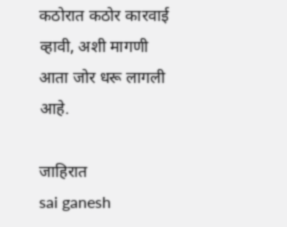कठोरात कठोर कारवाई व्हावी, अशी मागणी आता जोर धरू लागली आहे.

जाहिरात
sai ganesh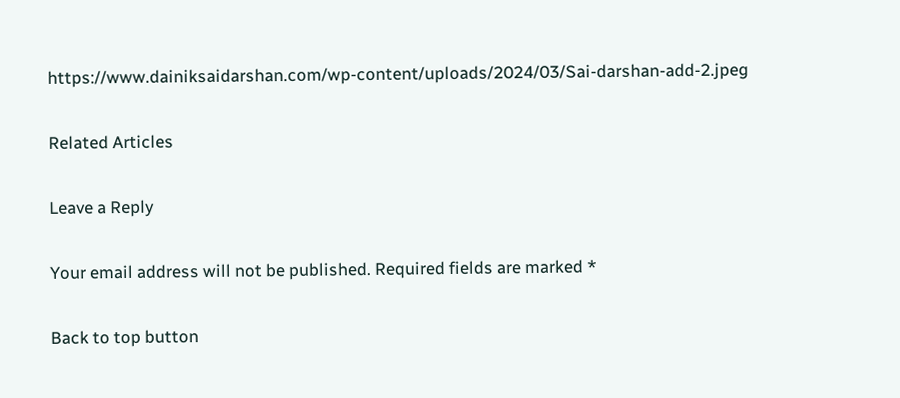https://www.dainiksaidarshan.com/wp-content/uploads/2024/03/Sai-darshan-add-2.jpeg

Related Articles

Leave a Reply

Your email address will not be published. Required fields are marked *

Back to top button